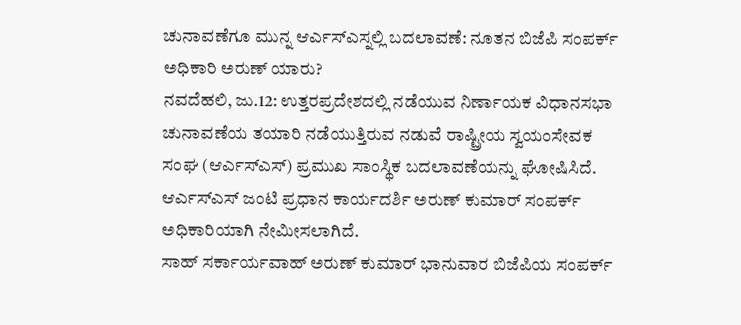ಚುನಾವಣೆಗೂ ಮುನ್ನ ಆರ್ಎಸ್ಎಸ್ನಲ್ಲಿ ಬದಲಾವಣೆ: ನೂತನ ಬಿಜೆಪಿ ಸಂಪರ್ಕ್ ಅಧಿಕಾರಿ ಅರುಣ್ ಯಾರು?
ನವದೆಹಲಿ, ಜು.12: ಉತ್ತರಪ್ರದೇಶದಲ್ಲಿ ನಡೆಯುವ ನಿರ್ಣಾಯಕ ವಿಧಾನಸಭಾ ಚುನಾವಣೆಯ ತಯಾರಿ ನಡೆಯುತ್ತಿರುವ ನಡುವೆ ರಾಷ್ಟ್ರೀಯ ಸ್ವಯಂಸೇವಕ ಸಂಘ (ಆರ್ಎಸ್ಎಸ್) ಪ್ರಮುಖ ಸಾಂಸ್ಥಿಕ ಬದಲಾವಣೆಯನ್ನು ಘೋಷಿಸಿದೆ. ಆರ್ಎಸ್ಎಸ್ ಜಂಟಿ ಪ್ರಧಾನ ಕಾರ್ಯದರ್ಶಿ ಅರುಣ್ ಕುಮಾರ್ ಸಂಪರ್ಕ್ ಅಧಿಕಾರಿಯಾಗಿ ನೇಮೀಸಲಾಗಿದೆ.
ಸಾಹ್ ಸರ್ಕಾರ್ಯವಾಹ್ ಅರುಣ್ ಕುಮಾರ್ ಭಾನುವಾರ ಬಿಜೆಪಿಯ ಸಂಪರ್ಕ್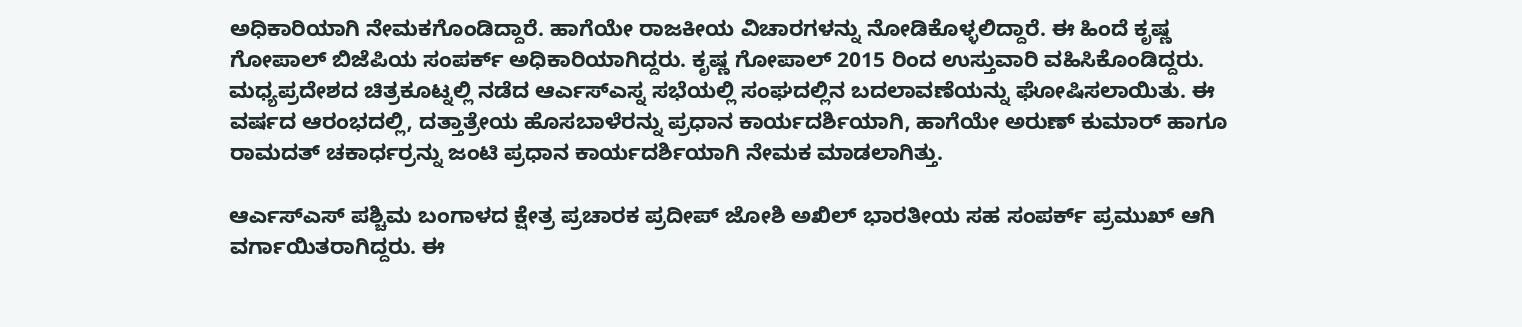ಅಧಿಕಾರಿಯಾಗಿ ನೇಮಕಗೊಂಡಿದ್ದಾರೆ. ಹಾಗೆಯೇ ರಾಜಕೀಯ ವಿಚಾರಗಳನ್ನು ನೋಡಿಕೊಳ್ಳಲಿದ್ದಾರೆ. ಈ ಹಿಂದೆ ಕೃಷ್ಣ ಗೋಪಾಲ್ ಬಿಜೆಪಿಯ ಸಂಪರ್ಕ್ ಅಧಿಕಾರಿಯಾಗಿದ್ದರು. ಕೃಷ್ಣ ಗೋಪಾಲ್ 2015 ರಿಂದ ಉಸ್ತುವಾರಿ ವಹಿಸಿಕೊಂಡಿದ್ದರು.
ಮಧ್ಯಪ್ರದೇಶದ ಚಿತ್ರಕೂಟ್ನಲ್ಲಿ ನಡೆದ ಆರ್ಎಸ್ಎಸ್ನ ಸಭೆಯಲ್ಲಿ ಸಂಘದಲ್ಲಿನ ಬದಲಾವಣೆಯನ್ನು ಘೋಷಿಸಲಾಯಿತು. ಈ ವರ್ಷದ ಆರಂಭದಲ್ಲಿ, ದತ್ತಾತ್ರೇಯ ಹೊಸಬಾಳೆರನ್ನು ಪ್ರಧಾನ ಕಾರ್ಯದರ್ಶಿಯಾಗಿ, ಹಾಗೆಯೇ ಅರುಣ್ ಕುಮಾರ್ ಹಾಗೂ ರಾಮದತ್ ಚಕಾರ್ಧರ್ರನ್ನು ಜಂಟಿ ಪ್ರಧಾನ ಕಾರ್ಯದರ್ಶಿಯಾಗಿ ನೇಮಕ ಮಾಡಲಾಗಿತ್ತು.

ಆರ್ಎಸ್ಎಸ್ ಪಶ್ಚಿಮ ಬಂಗಾಳದ ಕ್ಷೇತ್ರ ಪ್ರಚಾರಕ ಪ್ರದೀಪ್ ಜೋಶಿ ಅಖಿಲ್ ಭಾರತೀಯ ಸಹ ಸಂಪರ್ಕ್ ಪ್ರಮುಖ್ ಆಗಿ ವರ್ಗಾಯಿತರಾಗಿದ್ದರು. ಈ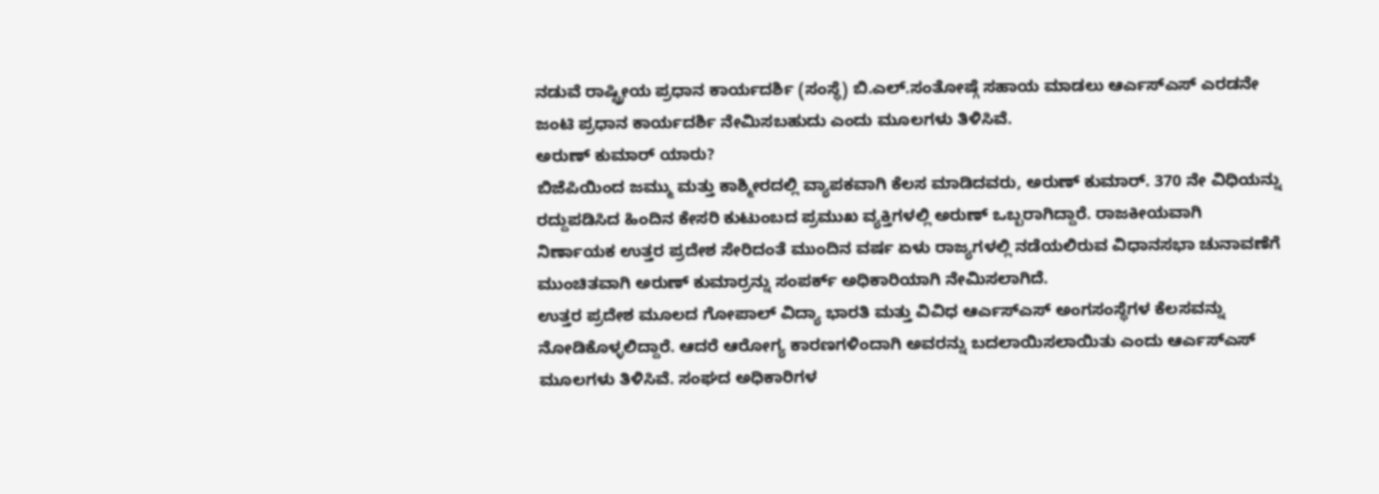ನಡುವೆ ರಾಷ್ಟ್ರೀಯ ಪ್ರಧಾನ ಕಾರ್ಯದರ್ಶಿ (ಸಂಸ್ಥೆ) ಬಿ.ಎಲ್.ಸಂತೋಷ್ಗೆ ಸಹಾಯ ಮಾಡಲು ಆರ್ಎಸ್ಎಸ್ ಎರಡನೇ ಜಂಟಿ ಪ್ರಧಾನ ಕಾರ್ಯದರ್ಶಿ ನೇಮಿಸಬಹುದು ಎಂದು ಮೂಲಗಳು ತಿಳಿಸಿವೆ.
ಅರುಣ್ ಕುಮಾರ್ ಯಾರು?
ಬಿಜೆಪಿಯಿಂದ ಜಮ್ಮು ಮತ್ತು ಕಾಶ್ಮೀರದಲ್ಲಿ ವ್ಯಾಪಕವಾಗಿ ಕೆಲಸ ಮಾಡಿದವರು, ಅರುಣ್ ಕುಮಾರ್. 370 ನೇ ವಿಧಿಯನ್ನು ರದ್ದುಪಡಿಸಿದ ಹಿಂದಿನ ಕೇಸರಿ ಕುಟುಂಬದ ಪ್ರಮುಖ ವ್ಯಕ್ತಿಗಳಲ್ಲಿ ಅರುಣ್ ಒಬ್ಬರಾಗಿದ್ದಾರೆ. ರಾಜಕೀಯವಾಗಿ ನಿರ್ಣಾಯಕ ಉತ್ತರ ಪ್ರದೇಶ ಸೇರಿದಂತೆ ಮುಂದಿನ ವರ್ಷ ಏಳು ರಾಜ್ಯಗಳಲ್ಲಿ ನಡೆಯಲಿರುವ ವಿಧಾನಸಭಾ ಚುನಾವಣೆಗೆ ಮುಂಚಿತವಾಗಿ ಅರುಣ್ ಕುಮಾರ್ರನ್ನು ಸಂಪರ್ಕ್ ಅಧಿಕಾರಿಯಾಗಿ ನೇಮಿಸಲಾಗಿದೆ.
ಉತ್ತರ ಪ್ರದೇಶ ಮೂಲದ ಗೋಪಾಲ್ ವಿದ್ಯಾ ಭಾರತಿ ಮತ್ತು ವಿವಿಧ ಆರ್ಎಸ್ಎಸ್ ಅಂಗಸಂಸ್ಥೆಗಳ ಕೆಲಸವನ್ನು ನೋಡಿಕೊಳ್ಳಲಿದ್ದಾರೆ. ಆದರೆ ಆರೋಗ್ಯ ಕಾರಣಗಳಿಂದಾಗಿ ಅವರನ್ನು ಬದಲಾಯಿಸಲಾಯಿತು ಎಂದು ಆರ್ಎಸ್ಎಸ್ ಮೂಲಗಳು ತಿಳಿಸಿವೆ. ಸಂಘದ ಅಧಿಕಾರಿಗಳ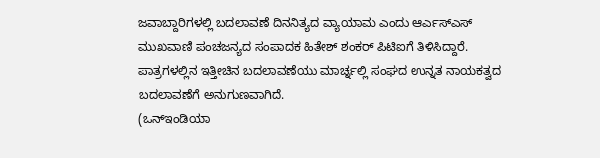ಜವಾಬ್ದಾರಿಗಳಲ್ಲಿ ಬದಲಾವಣೆ ದಿನನಿತ್ಯದ ವ್ಯಾಯಾಮ ಎಂದು ಆರ್ಎಸ್ಎಸ್ ಮುಖವಾಣಿ ಪಂಚಜನ್ಯದ ಸಂಪಾದಕ ಹಿತೇಶ್ ಶಂಕರ್ ಪಿಟಿಐಗೆ ತಿಳಿಸಿದ್ದಾರೆ. ಪಾತ್ರಗಳಲ್ಲಿನ ಇತ್ತೀಚಿನ ಬದಲಾವಣೆಯು ಮಾರ್ಚ್ನಲ್ಲಿ ಸಂಘದ ಉನ್ನತ ನಾಯಕತ್ವದ ಬದಲಾವಣೆಗೆ ಅನುಗುಣವಾಗಿದೆ.
(ಒನ್ಇಂಡಿಯಾ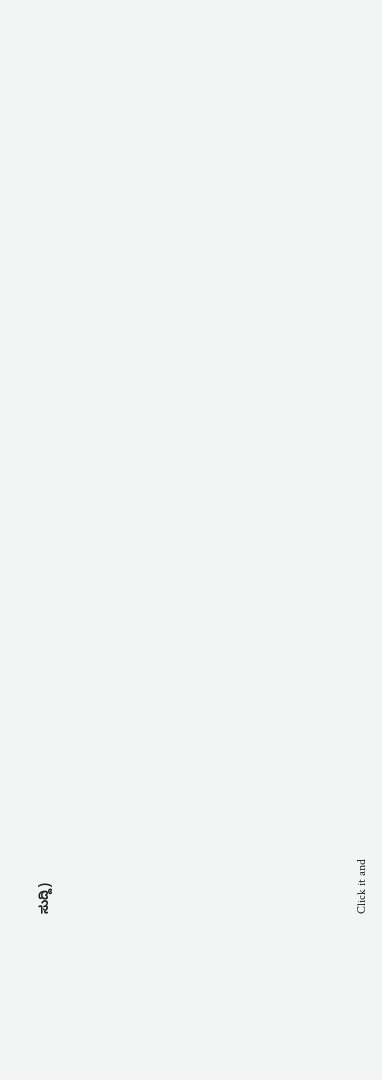ಸುದ್ದಿ)












Click it and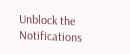Unblock the Notifications